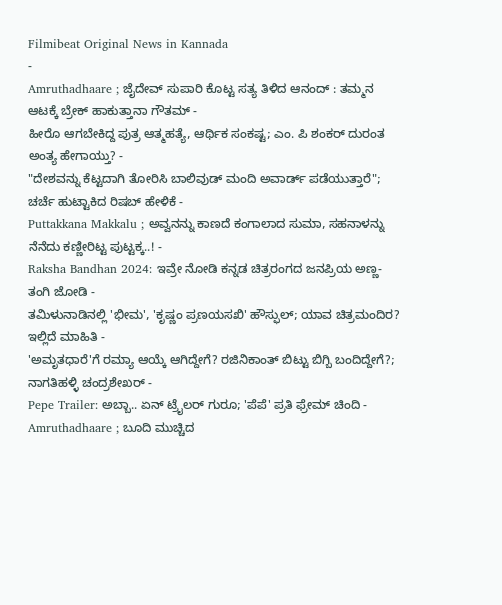Filmibeat Original News in Kannada
-
Amruthadhaare ; ಜೈದೇವ್ ಸುಪಾರಿ ಕೊಟ್ಟ ಸತ್ಯ ತಿಳಿದ ಆನಂದ್ : ತಮ್ಮನ ಆಟಕ್ಕೆ ಬ್ರೇಕ್ ಹಾಕುತ್ತಾನಾ ಗೌತಮ್ -
ಹೀರೊ ಆಗಬೇಕಿದ್ದ ಪುತ್ರ ಆತ್ಮಹತ್ಯೆ, ಆರ್ಥಿಕ ಸಂಕಷ್ಟ; ಎಂ. ಪಿ ಶಂಕರ್ ದುರಂತ ಅಂತ್ಯ ಹೇಗಾಯ್ತು? -
"ದೇಶವನ್ನು ಕೆಟ್ಟದಾಗಿ ತೋರಿಸಿ ಬಾಲಿವುಡ್ ಮಂದಿ ಅವಾರ್ಡ್ ಪಡೆಯುತ್ತಾರೆ"; ಚರ್ಚೆ ಹುಟ್ಟಾಕಿದ ರಿಷಬ್ ಹೇಳಿಕೆ -
Puttakkana Makkalu ; ಅವ್ವನನ್ನು ಕಾಣದೆ ಕಂಗಾಲಾದ ಸುಮಾ, ಸಹನಾಳನ್ನು ನೆನೆದು ಕಣ್ಣೀರಿಟ್ಟ ಪುಟ್ಟಕ್ಕ..! -
Raksha Bandhan 2024: ಇವ್ರೇ ನೋಡಿ ಕನ್ನಡ ಚಿತ್ರರಂಗದ ಜನಪ್ರಿಯ ಅಣ್ಣ-ತಂಗಿ ಜೋಡಿ -
ತಮಿಳುನಾಡಿನಲ್ಲಿ 'ಭೀಮ', 'ಕೃಷ್ಣಂ ಪ್ರಣಯಸಖಿ' ಹೌಸ್ಫುಲ್; ಯಾವ ಚಿತ್ರಮಂದಿರ? ಇಲ್ಲಿದೆ ಮಾಹಿತಿ -
'ಅಮೃತಧಾರೆ'ಗೆ ರಮ್ಯಾ ಆಯ್ಕೆ ಆಗಿದ್ದೇಗೆ? ರಜಿನಿಕಾಂತ್ ಬಿಟ್ಟು ಬಿಗ್ಬಿ ಬಂದಿದ್ದೇಗೆ?; ನಾಗತಿಹಳ್ಳಿ ಚಂದ್ರಶೇಖರ್ -
Pepe Trailer: ಅಬ್ಬಾ.. ಏನ್ ಟ್ರೈಲರ್ ಗುರೂ; 'ಪೆಪೆ' ಪ್ರತಿ ಫ್ರೇಮ್ ಚಿಂದಿ -
Amruthadhaare ; ಬೂದಿ ಮುಚ್ಚಿದ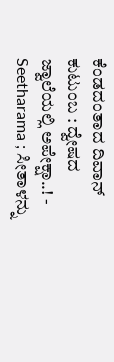ಕೆಂಡದಂತಾದ ದಿವಾನ್ ಕುಟುಂಬ : ದ್ವೇಷದ ಜ್ವಾಲೆಯಲ್ಲಿ ಅಪೇಕ್ಷಾ..! -
Seetharama ; ಸೀತಾಳನ್ನು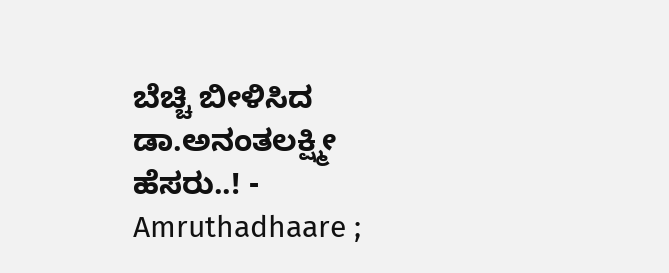ಬೆಚ್ಚಿ ಬೀಳಿಸಿದ ಡಾ.ಅನಂತಲಕ್ಷ್ಮೀ ಹೆಸರು..! -
Amruthadhaare ;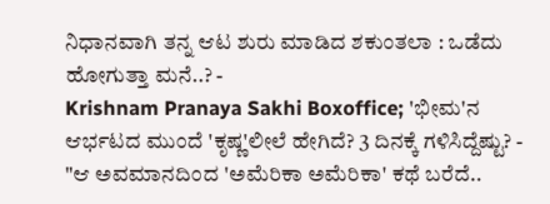ನಿಧಾನವಾಗಿ ತನ್ನ ಆಟ ಶುರು ಮಾಡಿದ ಶಕುಂತಲಾ : ಒಡೆದು ಹೋಗುತ್ತಾ ಮನೆ..? -
Krishnam Pranaya Sakhi Boxoffice; 'ಭೀಮ'ನ ಆರ್ಭಟದ ಮುಂದೆ 'ಕೃಷ್ಣ'ಲೀಲೆ ಹೇಗಿದೆ? 3 ದಿನಕ್ಕೆ ಗಳಿಸಿದ್ದೆಷ್ಟು? -
"ಆ ಅವಮಾನದಿಂದ 'ಅಮೆರಿಕಾ ಅಮೆರಿಕಾ' ಕಥೆ ಬರೆದೆ..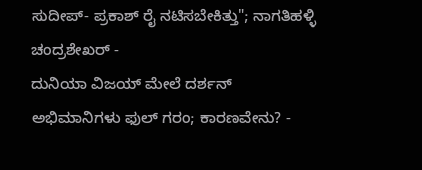ಸುದೀಪ್- ಪ್ರಕಾಶ್ ರೈ ನಟಿಸಬೇಕಿತ್ತು"; ನಾಗತಿಹಳ್ಳಿ ಚಂದ್ರಶೇಖರ್ -
ದುನಿಯಾ ವಿಜಯ್ ಮೇಲೆ ದರ್ಶನ್ ಅಭಿಮಾನಿಗಳು ಫುಲ್ ಗರಂ; ಕಾರಣವೇನು? -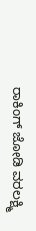ರಾಕಿಂಗ್ ಜೋಡಿ ವರಲಕ್ಷ್ಮಿ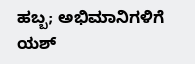ಹಬ್ಬ; ಅಭಿಮಾನಿಗಳಿಗೆ ಯಶ್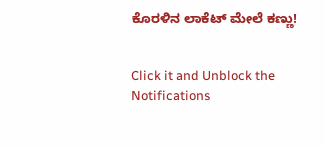ಕೊರಳಿನ ಲಾಕೆಟ್ ಮೇಲೆ ಕಣ್ಣು!


Click it and Unblock the Notifications